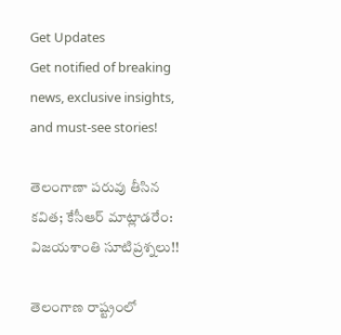Get Updates
Get notified of breaking news, exclusive insights, and must-see stories!

తెలంగాణా పరువు తీసిన కవిత; కేసీఆర్ మాట్లాడరేం: విజయశాంతి సూటిప్రశ్నలు!!

తెలంగాణ రాష్ట్రంలో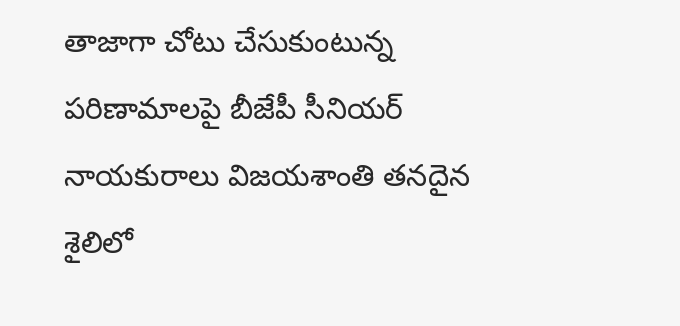తాజాగా చోటు చేసుకుంటున్న పరిణామాలపై బీజేపీ సీనియర్ నాయకురాలు విజయశాంతి తనదైన శైలిలో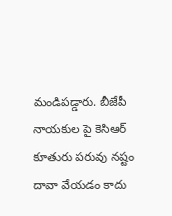మండిపడ్డారు. బీజేపీ నాయకుల పై కెసిఆర్ కూతురు పరువు నష్టం దావా వేయడం కాదు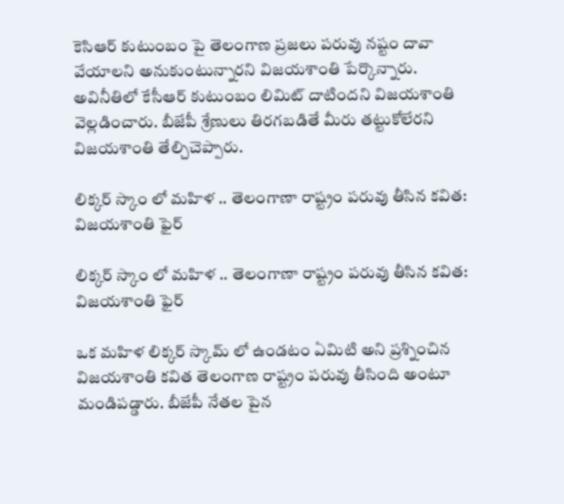కెసిఆర్ కుటుంబం పై తెలంగాణ ప్రజలు పరువు నష్టం దావా వేయాలని అనుకుంటున్నారని విజయశాంతి పేర్కొన్నారు. అవినీతిలో కేసీఆర్ కుటుంబం లిమిట్ దాటిందని విజయశాంతి వెల్లడించారు. బీజేపీ శ్రేణులు తిరగబడితే మీరు తట్టుకోలేరని విజయశాంతి తేల్చిచెప్పారు.

లిక్కర్ స్కాం లో మహిళ .. తెలంగాణా రాష్ట్రం పరువు తీసిన కవిత: విజయశాంతి ఫైర్

లిక్కర్ స్కాం లో మహిళ .. తెలంగాణా రాష్ట్రం పరువు తీసిన కవిత: విజయశాంతి ఫైర్

ఒక మహిళ లిక్కర్ స్కామ్ లో ఉండటం ఏమిటి అని ప్రశ్నించిన విజయశాంతి కవిత తెలంగాణ రాష్ట్రం పరువు తీసింది అంటూ మండిపడ్డారు. బీజేపీ నేతల పైన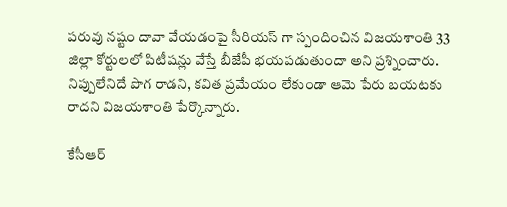పరువు నష్టం దావా వేయడంపై సీరియస్ గా స్పందించిన విజయశాంతి 33 జిల్లా కోర్టులలో పిటీషన్లు వేస్తే బీజేపీ భయపడుతుందా అని ప్రశ్నించారు. నిప్పులేనిదే పొగ రాడని, కవిత ప్రమేయం లేకుండా ఆమె పేరు బయటకు రాదని విజయశాంతి పేర్కొన్నారు.

కేసీఆర్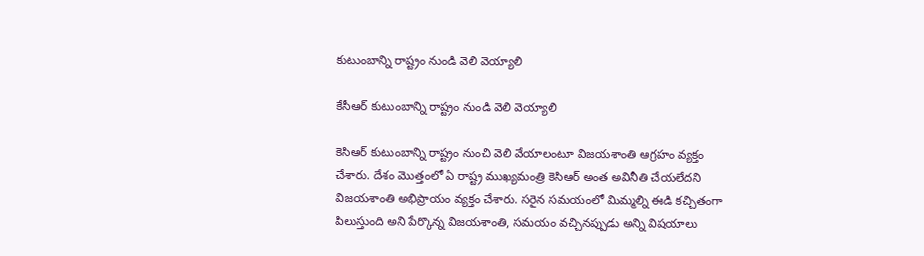కుటుంబాన్ని రాష్ట్రం నుండి వెలి వెయ్యాలి

కేసీఆర్ కుటుంబాన్ని రాష్ట్రం నుండి వెలి వెయ్యాలి

కెసిఆర్ కుటుంబాన్ని రాష్ట్రం నుంచి వెలి వేయాలంటూ విజయశాంతి ఆగ్రహం వ్యక్తం చేశారు. దేశం మొత్తంలో ఏ రాష్ట్ర ముఖ్యమంత్రి కెసిఆర్ అంత అవినీతి చేయలేదని విజయశాంతి అభిప్రాయం వ్యక్తం చేశారు. సరైన సమయంలో మిమ్మల్ని ఈడి కచ్చితంగా పిలుస్తుంది అని పేర్కొన్న విజయశాంతి, సమయం వచ్చినప్పుడు అన్ని విషయాలు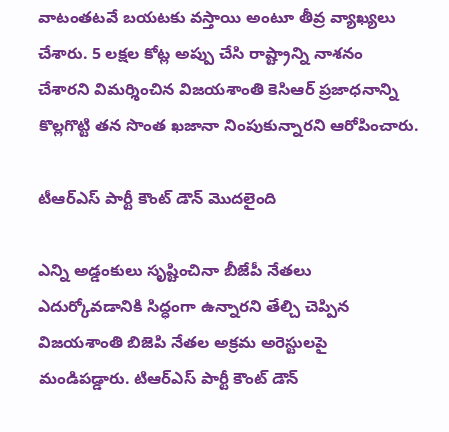వాటంతటవే బయటకు వస్తాయి అంటూ తీవ్ర వ్యాఖ్యలు చేశారు. 5 లక్షల కోట్ల అప్పు చేసి రాష్ట్రాన్ని నాశనం చేశారని విమర్శించిన విజయశాంతి కెసిఆర్ ప్రజాధనాన్ని కొల్లగొట్టి తన సొంత ఖజానా నింపుకున్నారని ఆరోపించారు.

టీఆర్ఎస్ పార్టీ కౌంట్ డౌన్ మొదలైంది

ఎన్ని అడ్డంకులు సృష్టించినా బీజేపీ నేతలు ఎదుర్కోవడానికి సిద్ధంగా ఉన్నారని తేల్చి చెప్పిన విజయశాంతి బిజెపి నేతల అక్రమ అరెస్టులపై మండిపడ్డారు. టిఆర్ఎస్ పార్టీ కౌంట్ డౌన్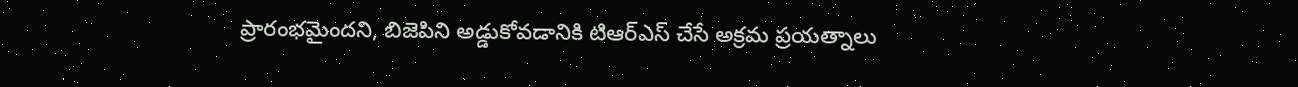ప్రారంభమైందని, బిజెపిని అడ్డుకోవడానికి టిఆర్ఎస్ చేసే అక్రమ ప్రయత్నాలు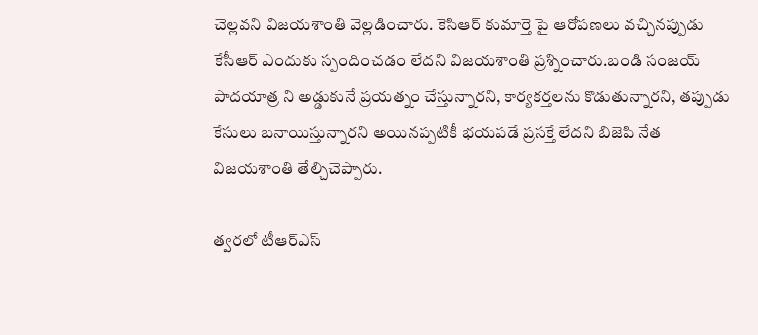చెల్లవని విజయశాంతి వెల్లడించారు. కెసిఆర్ కుమార్తె పై ఆరోపణలు వచ్చినప్పుడు కేసీఆర్ ఎందుకు స్పందించడం లేదని విజయశాంతి ప్రశ్నించారు.బండి సంజయ్ పాదయాత్ర ని అడ్డుకునే ప్రయత్నం చేస్తున్నారని, కార్యకర్తలను కొడుతున్నారని, తప్పుడు కేసులు బనాయిస్తున్నారని అయినప్పటికీ భయపడే ప్రసక్తే లేదని బిజెపి నేత విజయశాంతి తేల్చిచెప్పారు.

త్వరలో టీఆర్ఎస్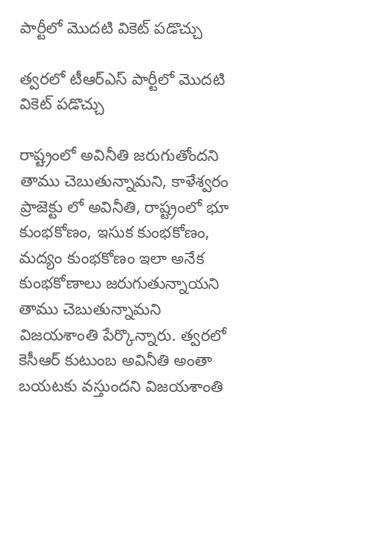పార్టీలో మొదటి వికెట్ పడొచ్చు

త్వరలో టీఆర్ఎస్ పార్టీలో మొదటి వికెట్ పడొచ్చు

రాష్ట్రంలో అవినీతి జరుగుతోందని తాము చెబుతున్నామని, కాళేశ్వరం ప్రాజెక్టు లో అవినీతి, రాష్ట్రంలో భూ కుంభకోణం, ఇసుక కుంభకోణం, మద్యం కుంభకోణం ఇలా అనేక కుంభకోణాలు జరుగుతున్నాయని తాము చెబుతున్నామని విజయశాంతి పేర్కొన్నారు. త్వరలో కెసీఆర్ కుటుంబ అవినీతి అంతా బయటకు వస్తుందని విజయశాంతి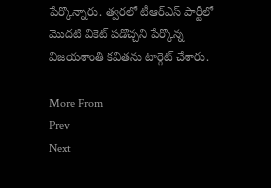పేర్కొన్నారు. త్వరలో టీఆర్ఎస్ పార్టీలో మొదటి వికెట్ పడొచ్చని పేర్కొన్న విజయశాంతి కవితను టార్గెట్ చేశారు.

More From
Prev
Next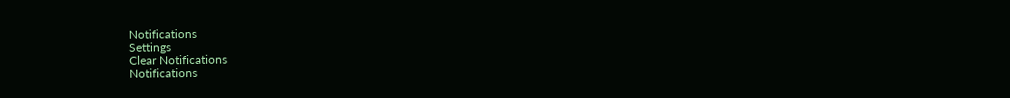Notifications
Settings
Clear Notifications
Notifications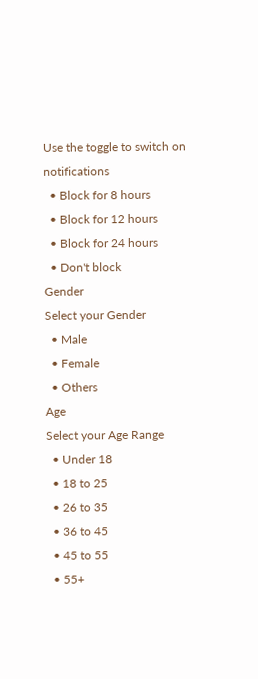Use the toggle to switch on notifications
  • Block for 8 hours
  • Block for 12 hours
  • Block for 24 hours
  • Don't block
Gender
Select your Gender
  • Male
  • Female
  • Others
Age
Select your Age Range
  • Under 18
  • 18 to 25
  • 26 to 35
  • 36 to 45
  • 45 to 55
  • 55+